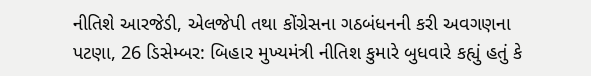નીતિશે આરજેડી, એલજેપી તથા કોંગ્રેસના ગઠબંધનની કરી અવગણના
પટણા, 26 ડિસેમ્બર: બિહાર મુખ્યમંત્રી નીતિશ કુમારે બુધવારે કહ્યું હતું કે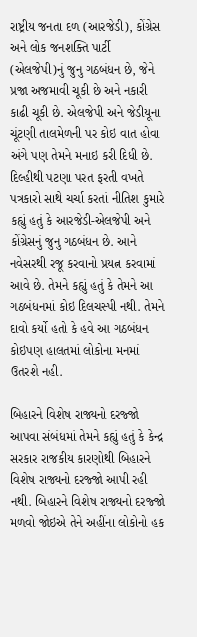રાષ્ટ્રીય જનતા દળ (આરજેડી), કોંગ્રેસ અને લોક જનશક્તિ પાર્ટી (એલજેપી)નું જુનુ ગઠબંધન છે, જેને પ્રજા અજમાવી ચૂકી છે અને નકારી કાઢી ચૂકી છે. એલજેપી અને જેડીયૂના ચૂંટણી તાલમેળની પર કોઇ વાત હોવા અંગે પણ તેમને મનાઇ કરી દિધી છે.
દિલ્હીથી પટણા પરત ફરતી વખતે પત્રકારો સાથે ચર્ચા કરતાં નીતિશ કુમારે કહ્યું હતું કે આરજેડી-એલજેપી અને કોંગ્રેસનું જુનુ ગઠબંધન છે. આને નવેસરથી રજૂ કરવાનો પ્રયત્ન કરવામાં આવે છે. તેમને કહ્યું હતું કે તેમને આ ગઠબંધનમાં કોઇ દિલચસ્પી નથી. તેમને દાવો કર્યો હતો કે હવે આ ગઠબંધન કોઇપણ હાલતમાં લોકોના મનમાં ઉતરશે નહી.

બિહારને વિશેષ રાજ્યનો દરજ્જો આપવા સંબંધમાં તેમને કહ્યું હતું કે કેન્દ્ર સરકાર રાજકીય કારણોથી બિહારને વિશેષ રાજ્યનો દરજ્જો આપી રહી નથી. બિહારને વિશેષ રાજ્યનો દરજ્જો મળવો જોઇએ તેને અહીંના લોકોનો હક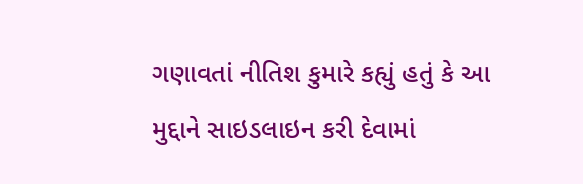ગણાવતાં નીતિશ કુમારે કહ્યું હતું કે આ મુદ્દાને સાઇડલાઇન કરી દેવામાં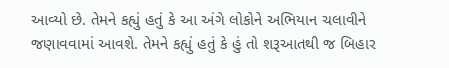આવ્યો છે. તેમને કહ્યું હતું કે આ અંગે લોકોને અભિયાન ચલાવીને જણાવવામાં આવશે. તેમને કહ્યું હતું કે હું તો શરૂઆતથી જ બિહાર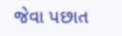જેવા પછાત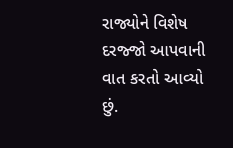રાજ્યોને વિશેષ દરજ્જો આપવાની વાત કરતો આવ્યો છું.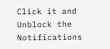Click it and Unblock the Notifications